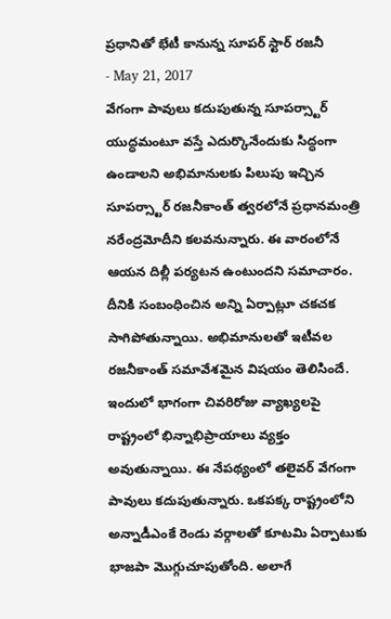ప్రధానితో భేటీ కానున్న సూపర్ స్టార్ రజనీ
- May 21, 2017
వేగంగా పావులు కదుపుతున్న సూపర్స్టార్
యుద్ధమంటూ వస్తే ఎదుర్కొనేందుకు సిద్ధంగా ఉండాలని అభిమానులకు పిలుపు ఇచ్చిన సూపర్స్టార్ రజనీకాంత్ త్వరలోనే ప్రధానమంత్రి నరేంద్రమోదీని కలవనున్నారు. ఈ వారంలోనే ఆయన దిల్లీ పర్యటన ఉంటుందని సమాచారం. దీనికి సంబంధించిన అన్ని ఏర్పాట్లూ చకచక సాగిపోతున్నాయి. అభిమానులతో ఇటీవల రజనీకాంత్ సమావేశమైన విషయం తెలిసిందే. ఇందులో భాగంగా చివరిరోజు వ్యాఖ్యలపై రాష్ట్రంలో భిన్నాభిప్రాయాలు వ్యక్తం అవుతున్నాయి. ఈ నేపథ్యంలో తలైవర్ వేగంగా పావులు కదుపుతున్నారు. ఒకపక్క రాష్ట్రంలోని అన్నాడీఎంకే రెండు వర్గాలతో కూటమి ఏర్పాటుకు భాజపా మొగ్గుచూపుతోంది. అలాగే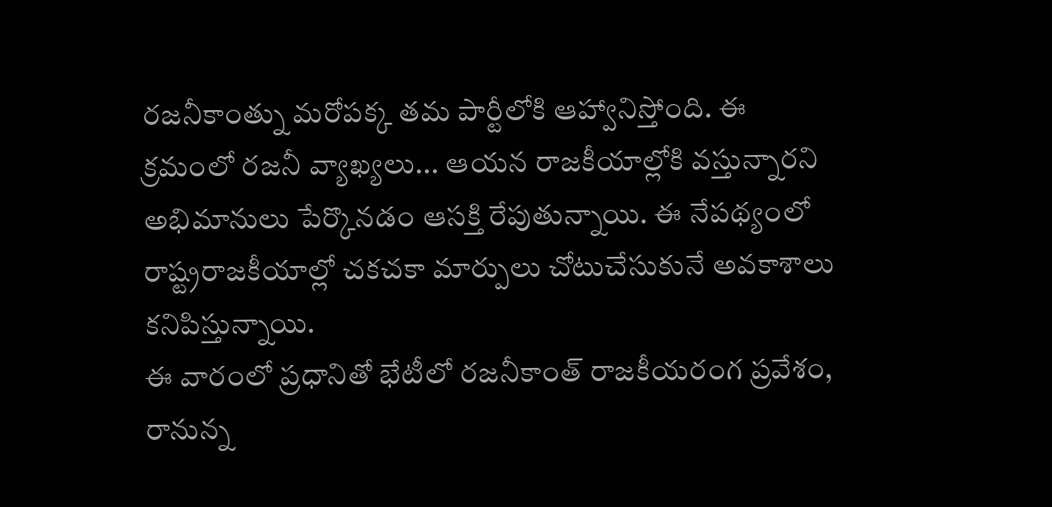రజనీకాంత్ను మరోపక్క తమ పార్టీలోకి ఆహ్వానిస్తోంది. ఈ క్రమంలో రజనీ వ్యాఖ్యలు... ఆయన రాజకీయాల్లోకి వస్తున్నారని అభిమానులు పేర్కొనడం ఆసక్తి రేపుతున్నాయి. ఈ నేపథ్యంలో రాష్ట్రరాజకీయాల్లో చకచకా మార్పులు చోటుచేసుకునే అవకాశాలు కనిపిస్తున్నాయి.
ఈ వారంలో ప్రధానితో భేటీలో రజనీకాంత్ రాజకీయరంగ ప్రవేశం, రానున్న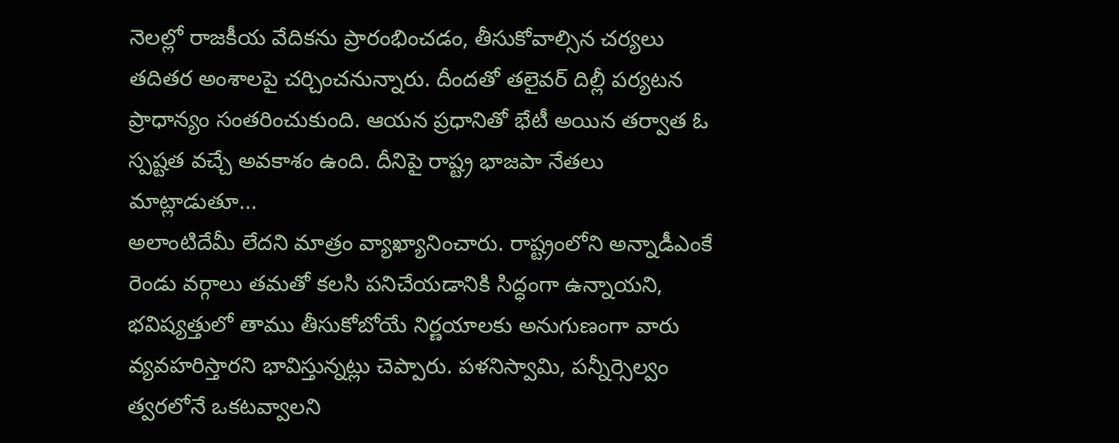నెలల్లో రాజకీయ వేదికను ప్రారంభించడం, తీసుకోవాల్సిన చర్యలు తదితర అంశాలపై చర్చించనున్నారు. దీందతో తలైవర్ దిల్లీ పర్యటన ప్రాధాన్యం సంతరించుకుంది. ఆయన ప్రధానితో భేటీ అయిన తర్వాత ఓ స్పష్టత వచ్చే అవకాశం ఉంది. దీనిపై రాష్ట్ర భాజపా నేతలు మాట్లాడుతూ...
అలాంటిదేమీ లేదని మాత్రం వ్యాఖ్యానించారు. రాష్ట్రంలోని అన్నాడీఎంకే రెండు వర్గాలు తమతో కలసి పనిచేయడానికి సిద్ధంగా ఉన్నాయని, భవిష్యత్తులో తాము తీసుకోబోయే నిర్ణయాలకు అనుగుణంగా వారు వ్యవహరిస్తారని భావిస్తున్నట్లు చెప్పారు. పళనిస్వామి, పన్నీర్సెల్వం త్వరలోనే ఒకటవ్వాలని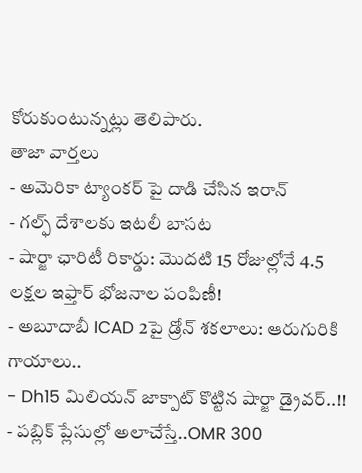కోరుకుంటున్నట్లు తెలిపారు.
తాజా వార్తలు
- అమెరికా ట్యాంకర్ పై దాడి చేసిన ఇరాన్
- గల్ఫ్ దేశాలకు ఇటలీ బాసట
- షార్జా ఛారిటీ రికార్డు: మొదటి 15 రోజుల్లోనే 4.5 లక్షల ఇఫ్తార్ భోజనాల పంపిణీ!
- అబూదాబీ ICAD 2పై డ్రోన్ శకలాలు: ఆరుగురికి గాయాలు..
- Dh15 మిలియన్ జాక్పాట్ కొట్టిన షార్జా డ్రైవర్..!!
- పబ్లిక్ ప్లేసుల్లో అలాచేస్తే..OMR 300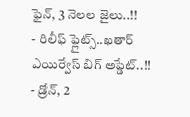ఫైన్, 3 నెలల జైలు..!!
- రిలీఫ్ ఫ్లైట్స్..ఖతార్ ఎయిర్వేస్ బిగ్ అప్డేట్..!!
- డ్రోన్, 2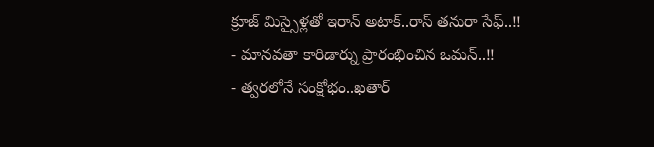క్రూజ్ మిస్సైళ్లతో ఇరాన్ అటాక్..రాస్ తనురా సేఫ్..!!
- మానవతా కారిడార్ను ప్రారంభించిన ఒమన్..!!
- త్వరలోనే సంక్షోభం..ఖతార్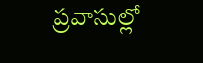ప్రవాసుల్లో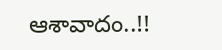ఆశావాదం..!!